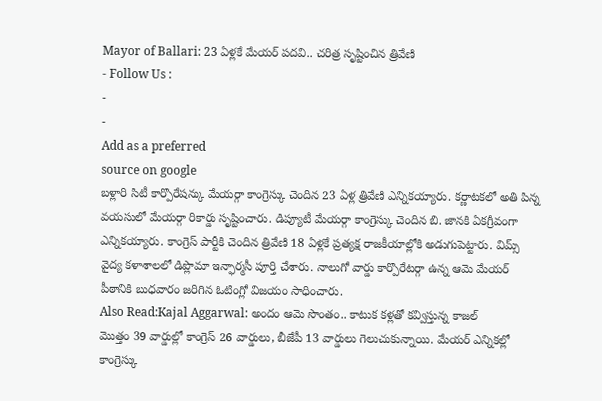Mayor of Ballari: 23 ఏళ్లకే మేయర్ పదవి.. చరిత్ర సృష్టించిన త్రివేణి
- Follow Us :
-
-
Add as a preferred
source on google
బళ్లారి సిటీ కార్పొరేషన్కు మేయర్గా కాంగ్రెస్కు చెందిన 23 ఏళ్ల త్రివేణి ఎన్నికయ్యారు. కర్ణాటకలో అతి పిన్న వయసులో మేయర్గా రికార్డు సృష్టించారు. డిప్యూటీ మేయర్గా కాంగ్రెస్కు చెందిన బి. జానకి ఏకగ్రీవంగా ఎన్నికయ్యారు. కాంగ్రెస్ పార్టీకి చెందిన త్రివేణి 18 ఏళ్లకే ప్రత్యక్ష రాజకీయాల్లోకి అడుగుపెట్టారు. విమ్స్ వైద్య కళాశాలలో డిప్లొమా ఇన్ఫార్మసీ పూర్తి చేశారు. నాలుగో వార్డు కార్పొరేటర్గా ఉన్న ఆమె మేయర్ పీఠానికి బుధవారం జరిగిన ఓటింగ్లో విజయం సాధించారు.
Also Read:Kajal Aggarwal: అందం ఆమె సొంతం.. కాటుక కళ్లతో కవ్విస్తున్న కాజల్
మొత్తం 39 వార్డుల్లో కాంగ్రెస్ 26 వార్డులు, బీజేపీ 13 వార్డులు గెలుచుకున్నాయి. మేయర్ ఎన్నికల్లో కాంగ్రెస్కు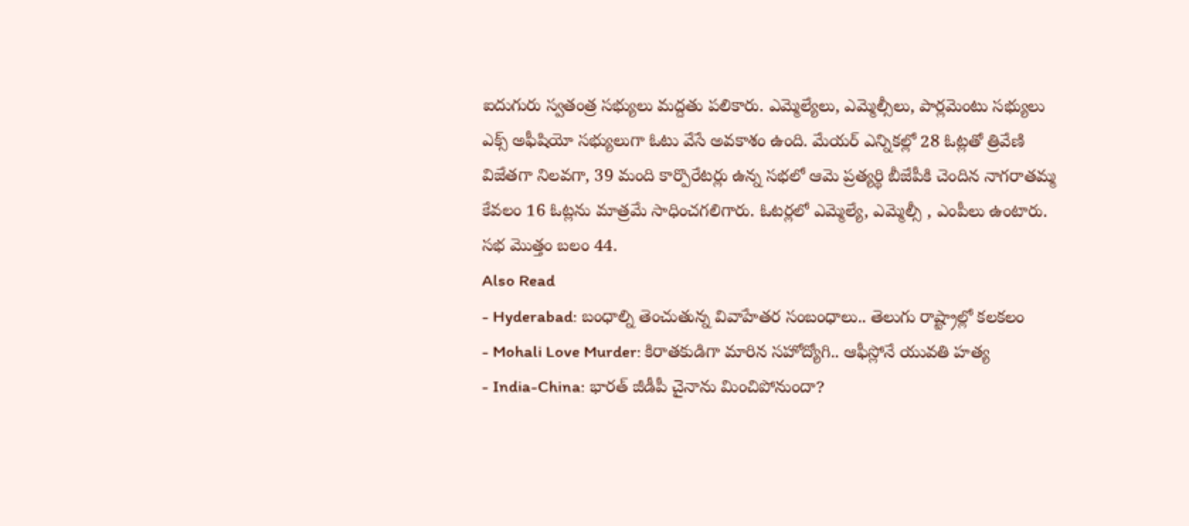ఐదుగురు స్వతంత్ర సభ్యులు మద్దతు పలికారు. ఎమ్మెల్యేలు, ఎమ్మెల్సీలు, పార్లమెంటు సభ్యులు ఎక్స్ అఫీషియో సభ్యులుగా ఓటు వేసే అవకాశం ఉంది. మేయర్ ఎన్నికల్లో 28 ఓట్లతో త్రివేణి విజేతగా నిలవగా, 39 మంది కార్పొరేటర్లు ఉన్న సభలో ఆమె ప్రత్యర్థి బీజేపీకి చెందిన నాగరాతమ్మ కేవలం 16 ఓట్లను మాత్రమే సాధించగలిగారు. ఓటర్లలో ఎమ్మెల్యే, ఎమ్మెల్సీ , ఎంపీలు ఉంటారు. సభ మొత్తం బలం 44.
Also Read
- Hyderabad: బంధాల్ని తెంచుతున్న వివాహేతర సంబంధాలు.. తెలుగు రాష్ట్రాల్లో కలకలం
- Mohali Love Murder: కిరాతకుడిగా మారిన సహోద్యోగి.. ఆఫీస్లోనే యువతి హత్య
- India-China: భారత్ జీడీపీ చైనాను మించిపోనుందా?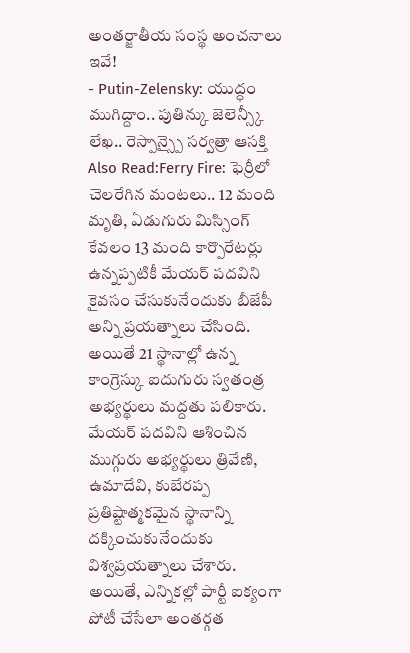అంతర్జాతీయ సంస్థ అంచనాలు ఇవే!
- Putin-Zelensky: యుద్ధం ముగిద్దాం.. పుతిన్కు జెలెన్స్కీ లేఖ.. రెస్పాన్స్పై సర్వత్రా ఆసక్తి
Also Read:Ferry Fire: ఫెర్రీలో చెలరేగిన మంటలు.. 12 మంది మృతి, ఏడుగురు మిస్సింగ్
కేవలం 13 మంది కార్పొరేటర్లు ఉన్నప్పటికీ మేయర్ పదవిని కైవసం చేసుకునేందుకు బీజేపీ అన్ని ప్రయత్నాలు చేసింది. అయితే 21 స్థానాల్లో ఉన్న కాంగ్రెస్కు ఐదుగురు స్వతంత్ర అభ్యర్థులు మద్దతు పలికారు. మేయర్ పదవిని ఆశించిన ముగ్గురు అభ్యర్థులు త్రివేణి, ఉమాదేవి, కుబేరప్ప ప్రతిష్టాత్మకమైన స్థానాన్ని దక్కించుకునేందుకు విశ్వప్రయత్నాలు చేశారు. అయితే, ఎన్నికల్లో పార్టీ ఐక్యంగా పోటీ చేసేలా అంతర్గత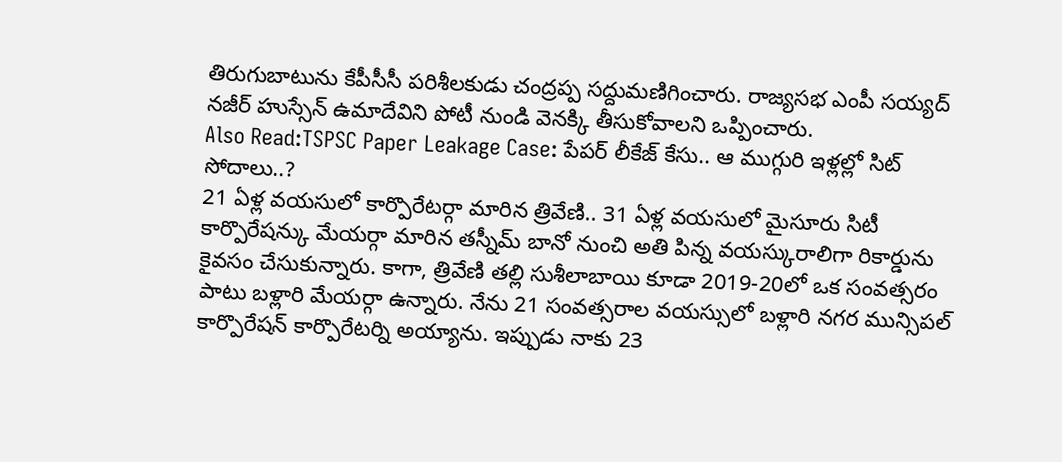తిరుగుబాటును కేపీసీసీ పరిశీలకుడు చంద్రప్ప సద్దుమణిగించారు. రాజ్యసభ ఎంపీ సయ్యద్ నజీర్ హుస్సేన్ ఉమాదేవిని పోటీ నుండి వెనక్కి తీసుకోవాలని ఒప్పించారు.
Also Read:TSPSC Paper Leakage Case: పేపర్ లీకేజ్ కేసు.. ఆ ముగ్గురి ఇళ్లల్లో సిట్ సోదాలు..?
21 ఏళ్ల వయసులో కార్పొరేటర్గా మారిన త్రివేణి.. 31 ఏళ్ల వయసులో మైసూరు సిటీ కార్పొరేషన్కు మేయర్గా మారిన తస్నీమ్ బానో నుంచి అతి పిన్న వయస్కురాలిగా రికార్డును కైవసం చేసుకున్నారు. కాగా, త్రివేణి తల్లి సుశీలాబాయి కూడా 2019-20లో ఒక సంవత్సరం పాటు బళ్లారి మేయర్గా ఉన్నారు. నేను 21 సంవత్సరాల వయస్సులో బళ్లారి నగర మున్సిపల్ కార్పొరేషన్ కార్పొరేటర్ని అయ్యాను. ఇప్పుడు నాకు 23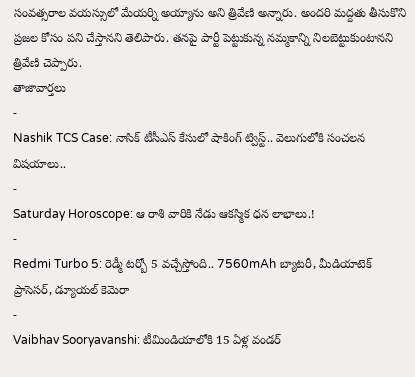సంవత్సరాల వయస్సులో మేయర్ని అయ్యాను అని త్రివేణి అన్నారు. అందరి మద్దతు తీసుకొని ప్రజల కోసం పని చేస్తానని తెలిపారు. తనపై పార్టీ పెట్టుకున్న నమ్మకాన్ని నిలబెట్టుకుంటానని త్రివేణి చెప్పారు.
తాజావార్తలు
-
Nashik TCS Case: నాసిక్ టీసీఎస్ కేసులో షాకింగ్ ట్విస్ట్.. వెలుగులోకి సంచలన విషయాలు..
-
Saturday Horoscope: ఆ రాశి వారికి నేడు ఆకస్మిక ధన లాభాలు.!
-
Redmi Turbo 5: రెడ్మీ టర్బో 5 వచ్చేస్తోంది.. 7560mAh బ్యాటరీ, మీడియాటెక్ ప్రాసెసర్, డ్యూయల్ కెమెరా
-
Vaibhav Sooryavanshi: టీమిండియాలోకి 15 ఏళ్ల వండర్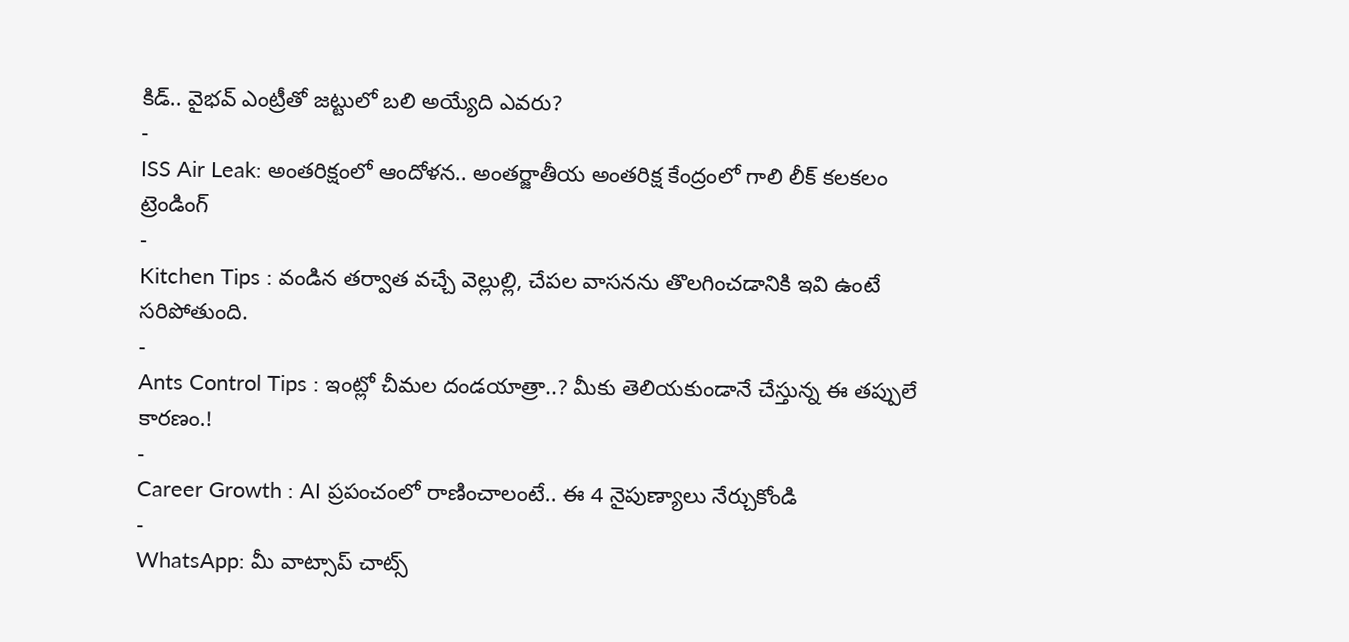కిడ్.. వైభవ్ ఎంట్రీతో జట్టులో బలి అయ్యేది ఎవరు?
-
ISS Air Leak: అంతరిక్షంలో ఆందోళన.. అంతర్జాతీయ అంతరిక్ష కేంద్రంలో గాలి లీక్ కలకలం
ట్రెండింగ్
-
Kitchen Tips : వండిన తర్వాత వచ్చే వెల్లుల్లి, చేపల వాసనను తొలగించడానికి ఇవి ఉంటే సరిపోతుంది.
-
Ants Control Tips : ఇంట్లో చీమల దండయాత్రా..? మీకు తెలియకుండానే చేస్తున్న ఈ తప్పులే కారణం.!
-
Career Growth : AI ప్రపంచంలో రాణించాలంటే.. ఈ 4 నైపుణ్యాలు నేర్చుకోండి
-
WhatsApp: మీ వాట్సాప్ చాట్స్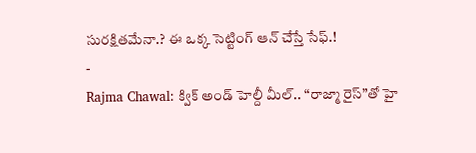సురక్షితమేనా.? ఈ ఒక్క సెట్టింగ్ ఆన్ చేస్తే సేఫ్.!
-
Rajma Chawal: క్విక్ అండ్ హెల్దీ మీల్.. “రాజ్మా రైస్”తో హై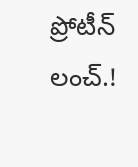ప్రోటీన్ లంచ్.!